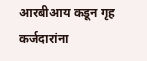आरबीआय कडून गृह कर्जदारांना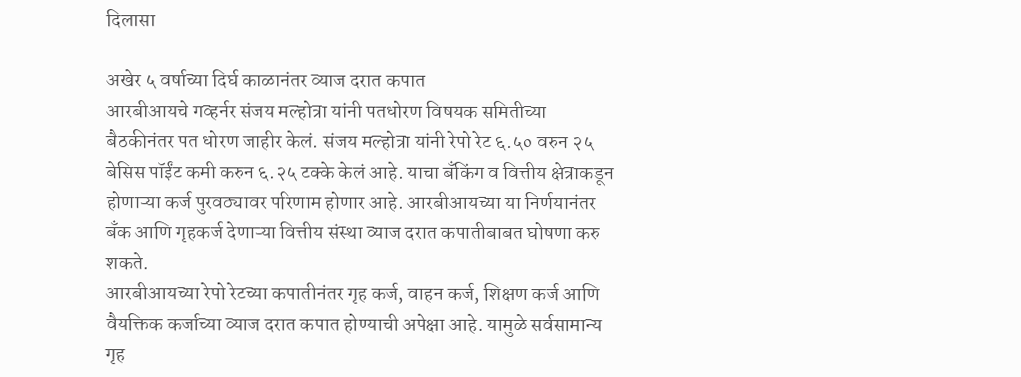दिलासा

अखेर ५ वर्षाच्या दिर्घ काळानंतर व्याज दरात कपात
आरबीआयचे गव्हर्नर संजय मल्होत्रा यांनी पतधोरण विषयक समितीच्या बैठकीनंतर पत धोरण जाहीर केलं. संजय मल्होत्रा यांनी रेपो रेट ६.५० वरुन २५ बेसिस पॉईंट कमी करुन ६.२५ टक्के केलं आहे. याचा बँकिंग व वित्तीय क्षेत्राकडून होणाऱ्या कर्ज पुरवठ्यावर परिणाम होणार आहे. आरबीआयच्या या निर्णयानंतर बँक आणि गृहकर्ज देणाऱ्या वित्तीय संस्था व्याज दरात कपातीबाबत घोषणा करु शकते.
आरबीआयच्या रेपो रेटच्या कपातीनंतर गृह कर्ज, वाहन कर्ज, शिक्षण कर्ज आणि वैयक्तिक कर्जाच्या व्याज दरात कपात होण्याची अपेक्षा आहे. यामुळे सर्वसामान्य गृह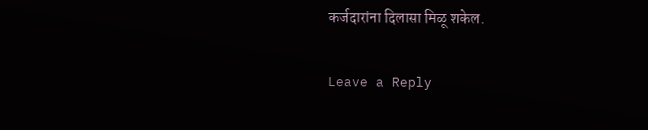कर्जदारांना दिलासा मिळू शकेल.

Leave a Reply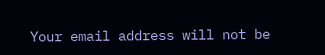Your email address will not be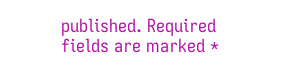published. Required fields are marked *